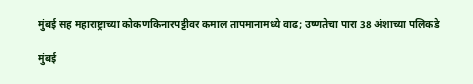मुंबई सह महाराष्ट्राच्या कोकणकिनारपट्टीवर कमाल तापमानामध्ये वाढ; उष्णतेचा पारा 38 अंशाच्या पलिकडे

मुंबई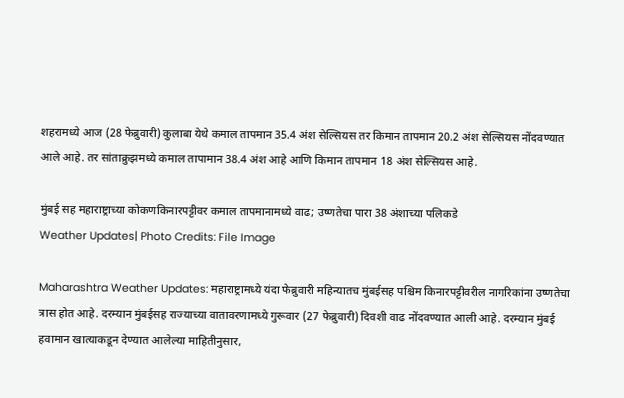शहरामध्ये आज (28 फेब्रुवारी) कुलाबा येथे कमाल तापमान 35.4 अंश सेल्सियस तर किमान तापमान 20.2 अंश सेल्सियस नोंदवण्यात आले आहे. तर सांताक्रुझमध्ये कमाल तापामान 38.4 अंश आहे आणि किमान तापमान 18 अंश सेल्सियस आहे.

मुंबई सह महाराष्ट्राच्या कोकणकिनारपट्टीवर कमाल तापमानामध्ये वाढ; उष्णतेचा पारा 38 अंशाच्या पलिकडे
Weather Updates| Photo Credits: File Image

Maharashtra Weather Updates: महाराष्ट्रामध्ये यंदा फेब्रुवारी महिन्यातच मुंबईसह पश्चिम किनारपट्टीवरील नागरिकांना उष्णतेचा त्रास होत आहे. दरम्यान मुंबईसह राज्याच्या वातावरणामध्ये गुरूवार (27 फेब्रुवारी) दिवशी वाढ नोंदवण्यात आली आहे. दरम्यान मुंबई हवामान खात्याकडून देण्यात आलेल्या माहितीनुसार,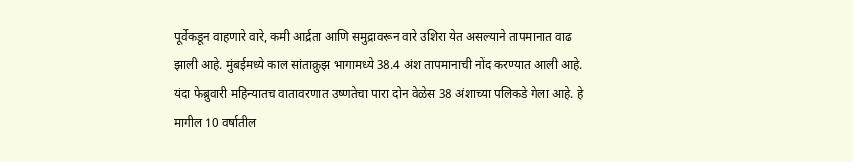पूर्वेकडून वाहणारे वारे, कमी आर्द्रता आणि समुद्रावरून वारे उशिरा येत असल्याने तापमानात वाढ झाली आहे. मुंबईमध्ये काल सांताक्रुझ भागामध्ये 38.4 अंश तापमानाची नोंद करण्यात आली आहे. यंदा फेब्रुवारी महिन्यातच वातावरणात उष्णतेचा पारा दोन वेळेस 38 अंशाच्या पलिकडे गेला आहे. हे मागील 10 वर्षातील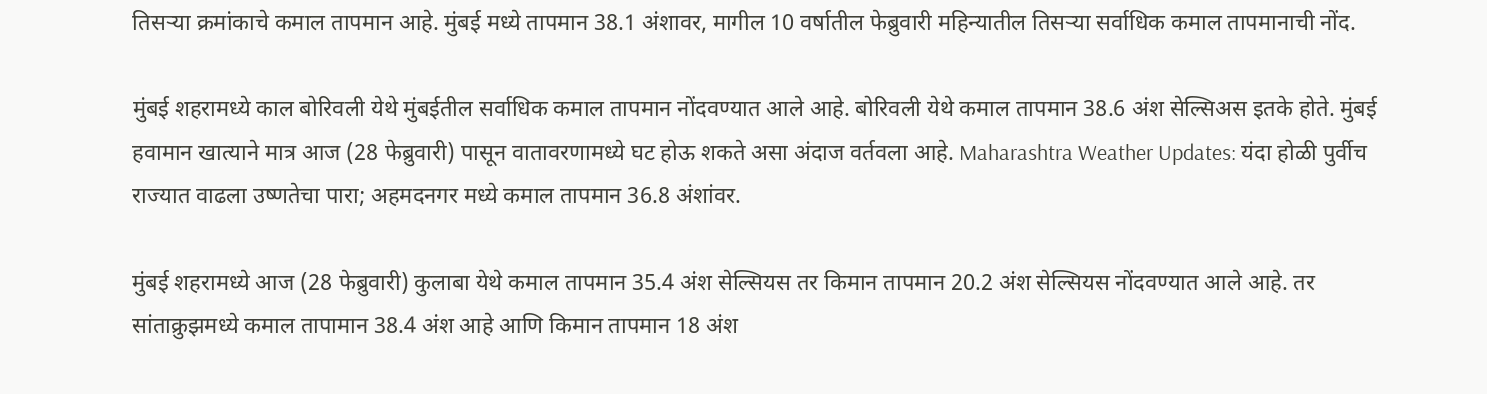तिसर्‍या क्रमांकाचे कमाल तापमान आहे. मुंबई मध्ये तापमान 38.1 अंशावर, मागील 10 वर्षातील फेब्रुवारी महिन्यातील तिसर्‍या सर्वाधिक कमाल तापमानाची नोंद.

मुंबई शहरामध्ये काल बोरिवली येथे मुंबईतील सर्वाधिक कमाल तापमान नोंदवण्यात आले आहे. बोरिवली येथे कमाल तापमान 38.6 अंश सेल्सिअस इतके होते. मुंबई हवामान खात्याने मात्र आज (28 फेब्रुवारी) पासून वातावरणामध्ये घट होऊ शकते असा अंदाज वर्तवला आहे. Maharashtra Weather Updates: यंदा होळी पुर्वीच राज्यात वाढला उष्णतेचा पारा; अहमदनगर मध्ये कमाल तापमान 36.8 अंशांवर.

मुंबई शहरामध्ये आज (28 फेब्रुवारी) कुलाबा येथे कमाल तापमान 35.4 अंश सेल्सियस तर किमान तापमान 20.2 अंश सेल्सियस नोंदवण्यात आले आहे. तर सांताक्रुझमध्ये कमाल तापामान 38.4 अंश आहे आणि किमान तापमान 18 अंश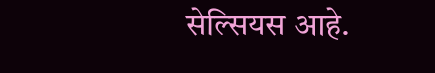सेल्सियस आहे.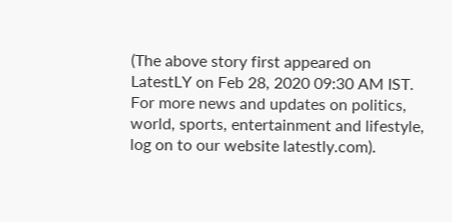(The above story first appeared on LatestLY on Feb 28, 2020 09:30 AM IST. For more news and updates on politics, world, sports, entertainment and lifestyle, log on to our website latestly.com).